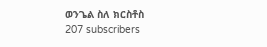ወንጌል ስለ ክርስቶስ
207 subscribers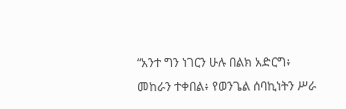“አንተ ግን ነገርን ሁሉ በልክ አድርግ፥ መከራን ተቀበል፥ የወንጌል ሰባኪነትን ሥራ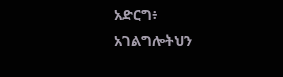አድርግ፥ አገልግሎትህን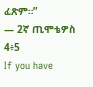ፈጽም።”
— 2ኛ ጢሞቴዎስ 4፥5
If you have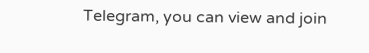Telegram, you can view and join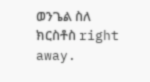ወንጌል ስለ ክርስቶስ right away.